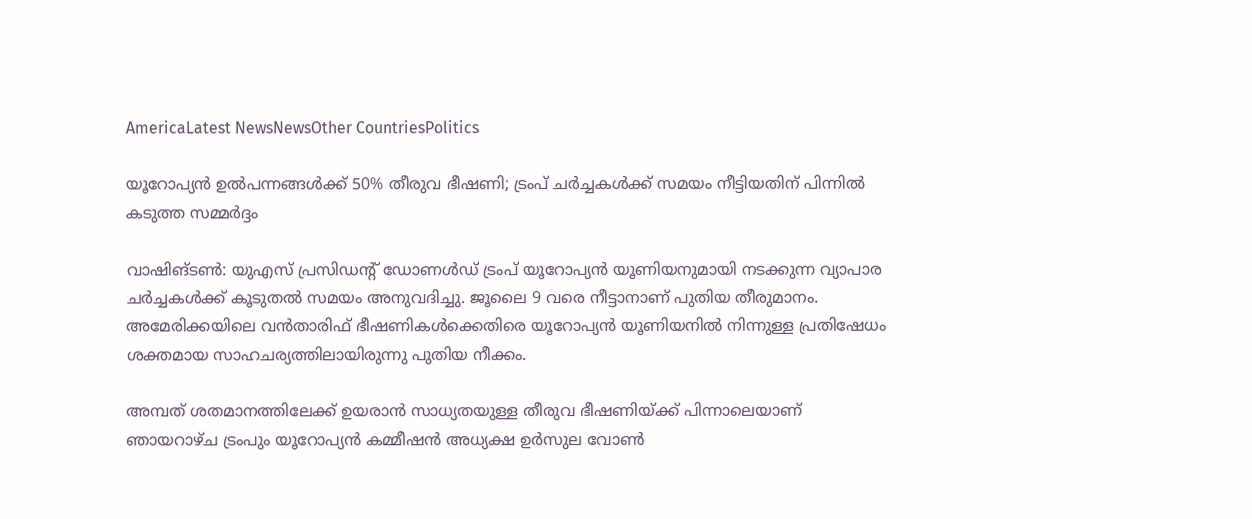AmericaLatest NewsNewsOther CountriesPolitics

യൂറോപ്യന്‍ ഉല്‍പന്നങ്ങള്‍ക്ക് 50% തീരുവ ഭീഷണി; ട്രംപ് ചര്‍ച്ചകള്‍ക്ക് സമയം നീട്ടിയതിന് പിന്നിൽ കടുത്ത സമ്മര്‍ദ്ദം

വാഷിങ്ടണ്‍: യുഎസ് പ്രസിഡന്റ് ഡോണള്‍ഡ് ട്രംപ് യൂറോപ്യന്‍ യൂണിയനുമായി നടക്കുന്ന വ്യാപാര ചര്‍ച്ചകള്‍ക്ക് കൂടുതല്‍ സമയം അനുവദിച്ചു. ജൂലൈ 9 വരെ നീട്ടാനാണ് പുതിയ തീരുമാനം. അമേരിക്കയിലെ വൻതാരിഫ് ഭീഷണികള്‍ക്കെതിരെ യൂറോപ്യന്‍ യൂണിയനില്‍ നിന്നുള്ള പ്രതിഷേധം ശക്തമായ സാഹചര്യത്തിലായിരുന്നു പുതിയ നീക്കം.

അമ്പത് ശതമാനത്തിലേക്ക് ഉയരാന്‍ സാധ്യതയുള്ള തീരുവ ഭീഷണിയ്ക്ക് പിന്നാലെയാണ് ഞായറാഴ്ച ട്രംപും യൂറോപ്യന്‍ കമ്മീഷന്‍ അധ്യക്ഷ ഉര്‍സുല വോണ്‍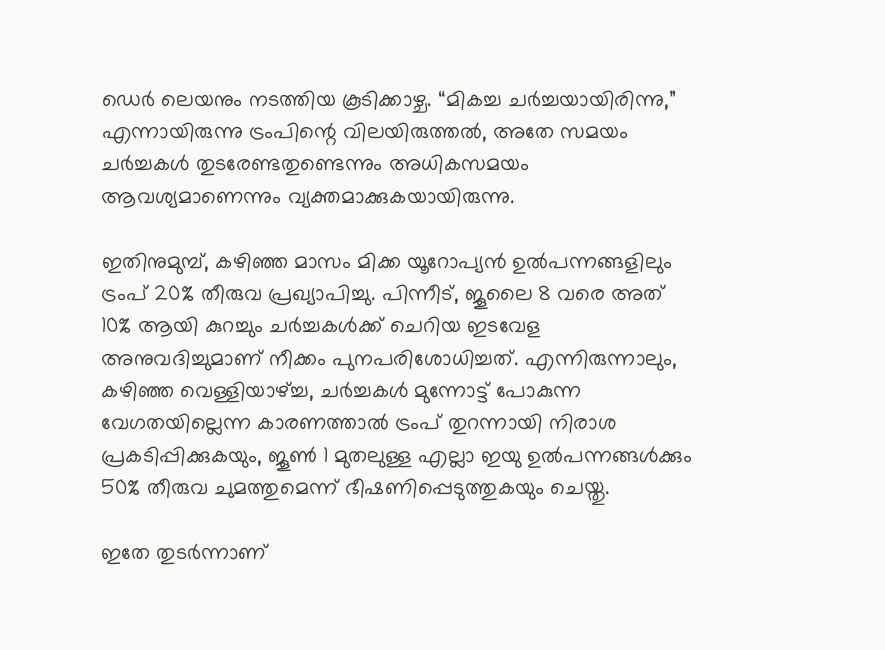ഡെര്‍ ലെയനും നടത്തിയ കൂടിക്കാഴ്ച. “മികച്ച ചർച്ചയായിരിന്നു,” എന്നായിരുന്നു ട്രംപിന്റെ വിലയിരുത്തല്‍, അതേ സമയം ചര്‍ച്ചകള്‍ തുടരേണ്ടതുണ്ടെന്നും അധികസമയം ആവശ്യമാണെന്നും വ്യക്തമാക്കുകയായിരുന്നു.

ഇതിനുമുമ്പ്, കഴിഞ്ഞ മാസം മിക്ക യൂറോപ്യന്‍ ഉല്‍പന്നങ്ങളിലും ട്രംപ് 20% തീരുവ പ്രഖ്യാപിച്ചു. പിന്നീട്, ജൂലൈ 8 വരെ അത് 10% ആയി കുറച്ചും ചര്‍ച്ചകള്‍ക്ക് ചെറിയ ഇടവേള അനുവദിച്ചുമാണ് നീക്കം പുനപരിശോധിച്ചത്. എന്നിരുന്നാലും, കഴിഞ്ഞ വെള്ളിയാഴ്ച്ച, ചര്‍ച്ചകള്‍ മുന്നോട്ട് പോകുന്ന വേഗതയില്ലെന്ന കാരണത്താല്‍ ട്രംപ് തുറന്നായി നിരാശ പ്രകടിപ്പിക്കുകയും, ജൂണ്‍ 1 മുതലുള്ള എല്ലാ ഇയു ഉല്‍പന്നങ്ങള്‍ക്കും 50% തീരുവ ചുമത്തുമെന്ന് ഭീഷണിപ്പെടുത്തുകയും ചെയ്തു.

ഇതേ തുടർന്നാണ്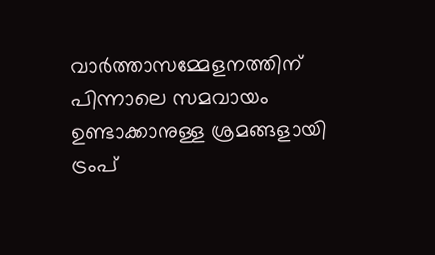വാര്‍ത്താസമ്മേളനത്തിന് പിന്നാലെ സമവായം ഉണ്ടാക്കാനുള്ള ശ്രമങ്ങളായി ട്രംപ്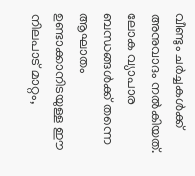വീണ്ടും ചർച്ചകള്‍ക്ക് അനുവാദം നല്‍കിയത്. ലോക വ്യാപാര ബന്ധങ്ങള്‍ക്ക് തന്നെ ആഘാതം ഉണ്ടാക്കാനിടയുള്ള ഈ നിലപാട് മാറ്റം,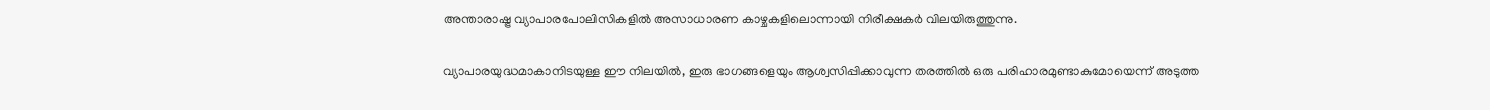അന്താരാഷ്ട്ര വ്യാപാരപോലിസികളില്‍ അസാധാരണ കാഴ്ചകളിലൊന്നായി നിരീക്ഷകര്‍ വിലയിരുത്തുന്നു.

വ്യാപാരയുദ്ധമാകാനിടയുള്ള ഈ നിലയില്‍, ഇരു ഭാഗങ്ങളെയും ആശ്വസിപ്പിക്കാവുന്ന തരത്തില്‍ ഒരു പരിഹാരമുണ്ടാകുമോയെന്ന് അടുത്ത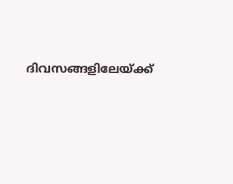ദിവസങ്ങളിലേയ്ക്ക്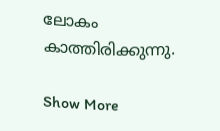ലോകം കാത്തിരിക്കുന്നു.

Show More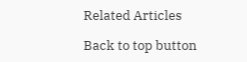Related Articles

Back to top button